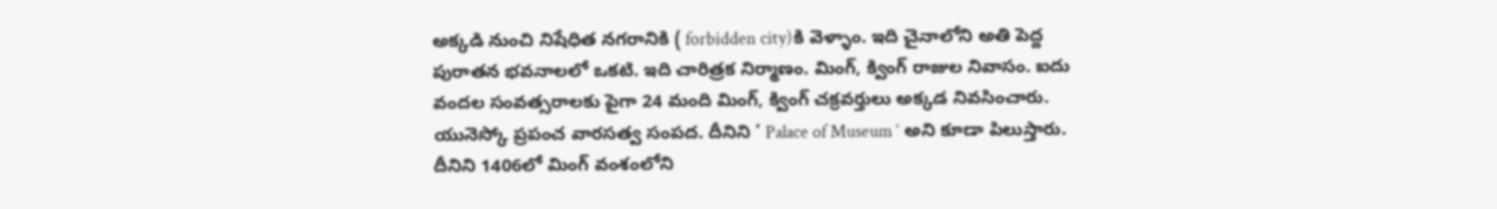అక్కడి నుంచి నిషేధిత నగరానికి ( forbidden city)కి వెళ్ళాం. ఇది చైనాలోని అతి పెద్ద పురాతన భవనాలలో ఒకటి. ఇది చారిత్రక నిర్మాణం. మింగ్, క్వింగ్ రాజుల నివాసం. ఐదు వందల సంవత్సరాలకు పైగా 24 మంది మింగ్, క్వింగ్ చక్రవర్తులు అక్కడ నివసించారు. యునెస్కో ప్రపంచ వారసత్వ సంపద. దీనిని ‘ Palace of Museum ‘ అని కూడా పిలుస్తారు. దీనిని 1406లో మింగ్ వంశంలోని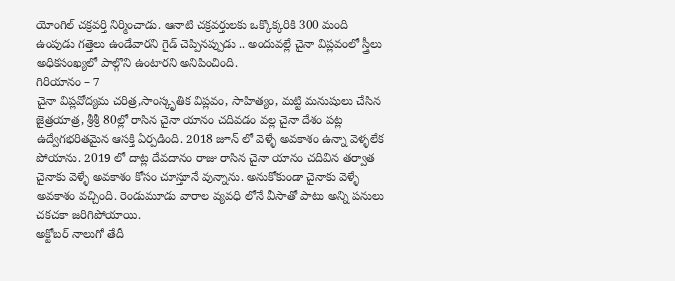యోంగిల్ చక్రవర్తి నిర్మించాడు. ఆనాటి చక్రవర్తులకు ఒక్కొక్కరికి 300 మంది ఉంపుడు గత్తెలు ఉండేవారని గైడ్ చెప్పినప్పుడు .. అందువల్లే చైనా విప్లవంలో స్త్రీలు అధికసంఖ్యలో పాల్గొని ఉంటారని అనిపించింది.
గిరియానం – 7
చైనా విప్లవోద్యమ చరిత్ర,సాంస్కృతిక విప్లవం, సాహిత్యం, మట్టి మనుషులు చేసిన జైత్రయాత్ర, శ్రీశ్రీ 80ల్లో రాసిన చైనా యానం చదివడం వల్ల చైనా దేశం పట్ల ఉద్వేగభరితమైన ఆసక్తి ఏర్పడింది. 2018 జూన్ లో వెళ్ళే అవకాశం ఉన్నా వెళ్ళలేక పోయాను. 2019 లో దాట్ల దేవదానం రాజు రాసిన చైనా యానం చదివిన తర్వాత చైనాకు వెళ్ళే అవకాశం కోసం చూస్తూనే వున్నాను. అనుకోకుండా చైనాకు వెళ్ళే అవకాశం వచ్చింది. రెండుమూడు వారాల వ్యవధి లోనే వీసాతో పాటు అన్ని పనులు చకచకా జరిగిపోయాయి.
అక్టోబర్ నాలుగో తేదీ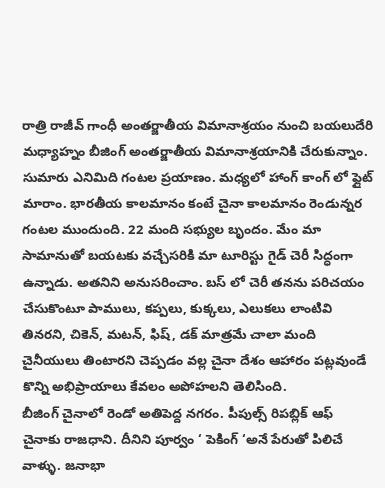రాత్రి రాజీవ్ గాంధీ అంతర్జాతీయ విమానాశ్రయం నుంచి బయలుదేరి మధ్యాహ్నం బీజింగ్ అంతర్జాతీయ విమానాశ్రయానికి చేరుకున్నాం. సుమారు ఎనిమిది గంటల ప్రయాణం. మధ్యలో హాంగ్ కాంగ్ లో ఫ్లైట్ మారాం. భారతీయ కాలమానం కంటే చైనా కాలమానం రెండున్నర గంటల ముందుంది. 22 మంది సభ్యుల బృందం. మేం మా సామానుతో బయటకు వచ్చేసరికి మా టూరిస్టు గైడ్ చెరీ సిద్ధంగా ఉన్నాడు. అతనిని అనుసరించాం. బస్ లో చెరీ తనను పరిచయం చేసుకొంటూ పాములు, కప్పలు, కుక్కలు, ఎలుకలు లాంటివి తినరని, చికెన్, మటన్, ఫిష్, డక్ మాత్రమే చాలా మంది చైనీయులు తింటారని చెప్పడం వల్ల చైనా దేశం ఆహారం పట్లవుండే కొన్ని అభిప్రాయాలు కేవలం అపోహలని తెలిసింది.
బీజింగ్ చైనాలో రెండో అతిపెద్ద నగరం. పీపుల్స్ రిపబ్లిక్ ఆఫ్ చైనాకు రాజధాని. దీనిని పూర్వం ‘ పెకింగ్ ‘అనే పేరుతో పిలిచే వాళ్ళు. జనాభా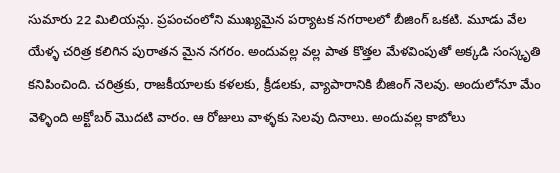సుమారు 22 మిలియన్లు. ప్రపంచంలోని ముఖ్యమైన పర్యాటక నగరాలలో బీజింగ్ ఒకటి. మూడు వేల యేళ్ళ చరిత్ర కలిగిన పురాతన మైన నగరం. అందువల్ల వల్ల పాత కొత్తల మేళవింపుతో అక్కడి సంస్కృతి కనిపించింది. చరిత్రకు, రాజకీయాలకు కళలకు, క్రీడలకు, వ్యాపారానికి బీజింగ్ నెలవు. అందులోనూ మేం వెళ్ళింది అక్టోబర్ మొదటి వారం. ఆ రోజులు వాళ్ళకు సెలవు దినాలు. అందువల్ల కాబోలు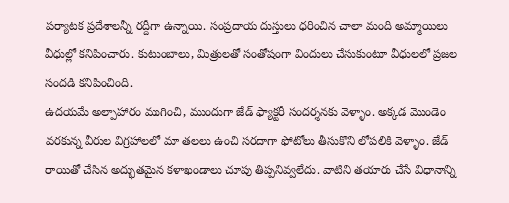పర్యాటక ప్రదేశాలన్నీ రద్దీగా ఉన్నాయి. సంప్రదాయ దుస్తులు ధరించిన చాలా మంది అమ్మాయిలు వీధుల్లో కనిపించారు. కుటుంబాలు, మిత్రులతో సంతోషంగా విందులు చేసుకుంటూ వీధులలో ప్రజల సందడి కనిపించింది.
ఉదయమే అల్పాహారం ముగించి, ముందుగా జేడ్ ఫ్యాక్టరీ సందర్శనకు వెళ్ళాం. అక్కడ మొండెం వరకున్న వీరుల విగ్రహాలలో మా తలలు ఉంచి సరదాగా ఫోటోలు తీసుకొని లోపలికి వెళ్ళాం. జేడ్ రాయితో చేసిన అద్భుతమైన కళాఖండాలు చూపు తిప్పనివ్వలేదు. వాటిని తయారు చేసే విధానాన్ని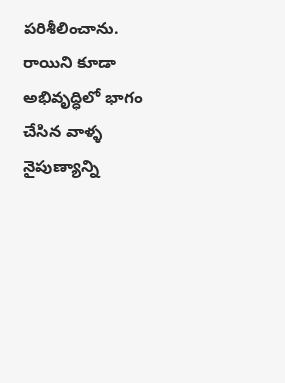పరిశీలించాను. రాయిని కూడా అభివృద్ధిలో భాగం చేసిన వాళ్ళ నైపుణ్యాన్ని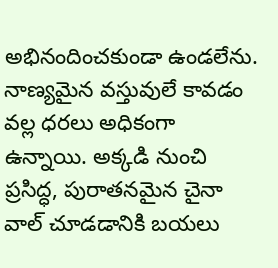అభినందించకుండా ఉండలేను. నాణ్యమైన వస్తువులే కావడం వల్ల ధరలు అధికంగా ఉన్నాయి. అక్కడి నుంచి ప్రసిద్ధ, పురాతనమైన చైనా వాల్ చూడడానికి బయలు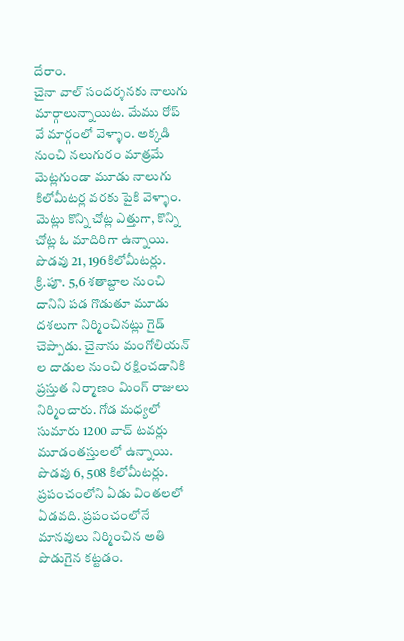దేరాం.
చైనా వాల్ సందర్శనకు నాలుగు మార్గాలున్నాయిట. మేము రోప్ వే మార్గంలో వెళ్ళాం. అక్కడి నుంచి నలుగురం మాత్రమే మెట్లగుండా మూడు నాలుగు కిలోమీటర్ల వరకు పైకి వెళ్ళాం. మెట్లు కొన్ని చోట్ల ఎత్తుగా, కొన్ని చోట్ల ఓ మాదిరిగా ఉన్నాయి. పొడవు 21, 196కిలోమీటర్లు. క్రి.పూ. 5,6 శతాబ్దాల నుంచి దానిని పడ గొడుతూ మూడు దశలుగా నిర్మించినట్లు గైడ్ చెప్పాడు. చైనాను మంగోలియన్ ల దాడుల నుంచి రక్షించడానికి ప్రస్తుత నిర్మాణం మింగ్ రాజులు నిర్మించారు. గోడ మధ్యలో సుమారు 1200 వాచ్ టవర్లు మూడంతస్తులలో ఉన్నాయి. పొడవు 6, 508 కిలోమీటర్లు. ప్రపంచంలోని ఏడు వింతలలో ఏడవది. ప్రపంచంలోనే మానవులు నిర్మించిన అతి పొడుగైన కట్టడం.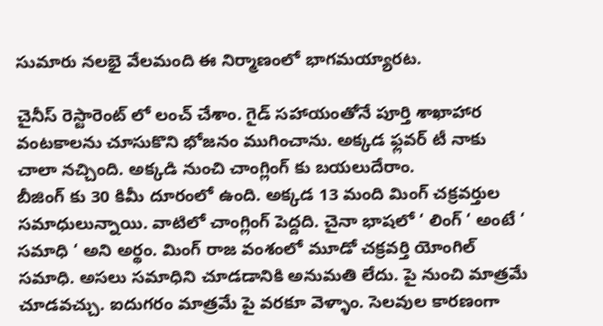సుమారు నలభై వేలమంది ఈ నిర్మాణంలో భాగమయ్యారట.

చైనీస్ రెస్టారెంట్ లో లంచ్ చేశాం. గైడ్ సహాయంతోనే పూర్తి శాఖాహార వంటకాలను చూసుకొని భోజనం ముగించాను. అక్కడ ఫ్లవర్ టీ నాకు చాలా నచ్చింది. అక్కడి నుంచి చాంగ్లింగ్ కు బయలుదేరాం.
బీజింగ్ కు 30 కిమీ దూరంలో ఉంది. అక్కడ 13 మంది మింగ్ చక్రవర్తుల సమాధులున్నాయి. వాటిలో చాంగ్లింగ్ పెద్దది. చైనా భాషలో ‘ లింగ్ ‘ అంటే ‘ సమాధి ‘ అని అర్థం. మింగ్ రాజ వంశంలో మూడో చక్రవర్తి యోంగిల్ సమాధి. అసలు సమాధిని చూడడానికి అనుమతి లేదు. పై నుంచి మాత్రమే చూడవచ్చు. ఐదుగరం మాత్రమే పై వరకూ వెళ్ళాం. సెలవుల కారణంగా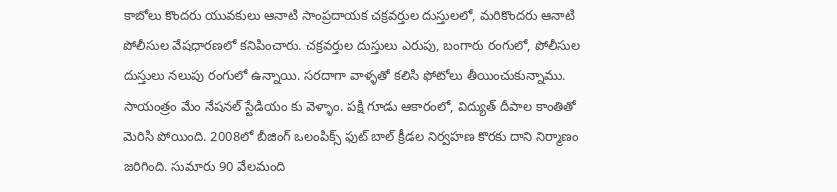కాబోలు కొందరు యువకులు ఆనాటి సాంప్రదాయక చక్రవర్తుల దుస్తులలో, మరికొందరు ఆనాటి పోలీసుల వేషధారణలో కనిపించారు. చక్రవర్తుల దుస్తులు ఎరుపు, బంగారు రంగులో, పోలీసుల దుస్తులు నలుపు రంగులో ఉన్నాయి. సరదాగా వాళ్ళతో కలిసి ఫోటోలు తీయించుకున్నాము. సాయంత్రం మేం నేషనల్ స్టేడియం కు వెళ్ళాం. పక్షి గూడు ఆకారంలో, విద్యుత్ దీపాల కాంతితో మెరిసి పోయింది. 2008లో బీజింగ్ ఒలంపిక్స్ ఫుట్ బాల్ క్రీడల నిర్వహణ కొరకు దాని నిర్మాణం జరిగింది. సుమారు 90 వేలమంది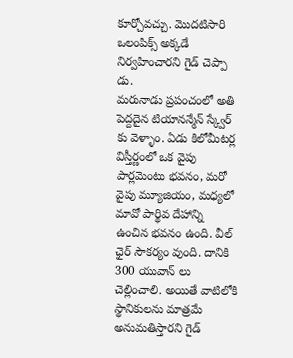కూర్చోవచ్చు. మొదటిసారి ఒలంపిక్స్ అక్కడే నిర్వహించారని గైడ్ చెప్పా డు.
మరునాడు ప్రపంచంలో అతి పెద్దదైన టియానన్మేన్ స్క్వేర్ కు వెళ్ళాం. ఏడు కిలోమీటర్ల విస్తీర్ణంలో ఒక వైపు పార్లమెంటు భవనం, మరో వైపు మ్యూజియం, మధ్యలో మావో పార్థివ దేహాన్ని ఉంచిన భవనం ఉంది. వీల్ ఛైర్ సౌకర్యం వుంది. దానికి 300 యువాన్ లు చెల్లించాలి. అయితే వాటిలోకి స్థానికులను మాత్రమే అనుమతిస్తారని గైడ్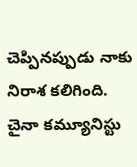చెప్పినప్పుడు నాకు నిరాశ కలిగింది. చైనా కమ్యూనిస్టు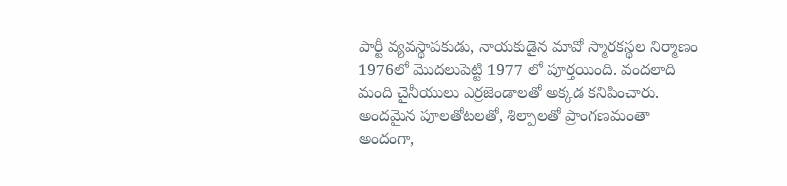పార్టీ వ్యవస్థాపకుడు, నాయకుడైన మావో స్మారకస్థల నిర్మాణం 1976లో మొదలుపెట్టి 1977 లో పూర్తయింది. వందలాది మంది చైనీయులు ఎర్రజెండాలతో అక్కడ కనిపించారు. అందమైన పూలతోటలతో, శిల్పాలతో ప్రాంగణమంతా అందంగా,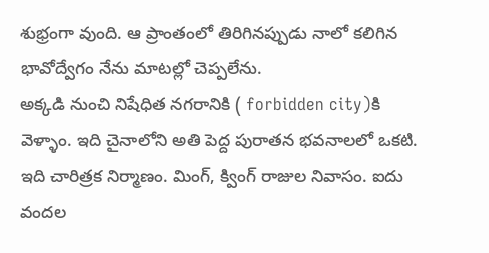శుభ్రంగా వుంది. ఆ ప్రాంతంలో తిరిగినప్పుడు నాలో కలిగిన భావోద్వేగం నేను మాటల్లో చెప్పలేను.
అక్కడి నుంచి నిషేధిత నగరానికి ( forbidden city)కి వెళ్ళాం. ఇది చైనాలోని అతి పెద్ద పురాతన భవనాలలో ఒకటి. ఇది చారిత్రక నిర్మాణం. మింగ్, క్వింగ్ రాజుల నివాసం. ఐదు వందల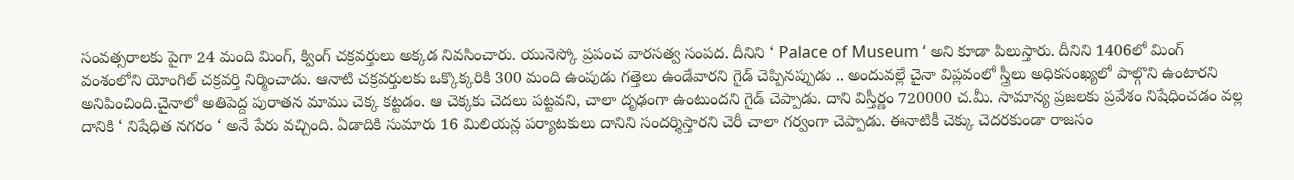సంవత్సరాలకు పైగా 24 మంది మింగ్, క్వింగ్ చక్రవర్తులు అక్కడ నివసించారు. యునెస్కో ప్రపంచ వారసత్వ సంపద. దీనిని ‘ Palace of Museum ‘ అని కూడా పిలుస్తారు. దీనిని 1406లో మింగ్ వంశంలోని యోంగిల్ చక్రవర్తి నిర్మించాడు. ఆనాటి చక్రవర్తులకు ఒక్కొక్కరికి 300 మంది ఉంపుడు గత్తెలు ఉండేవారని గైడ్ చెప్పినప్పుడు .. అందువల్లే చైనా విప్లవంలో స్త్రీలు అధికసంఖ్యలో పాల్గొని ఉంటారని అనిపించింది.చైనాలో అతిపెద్ద పురాతన మాము చెక్క కట్టడం. ఆ చెక్కకు చెదలు పట్టవని, చాలా దృఢంగా ఉంటుందని గైడ్ చెప్పాడు. దాని విస్తీర్ణం 720000 చ.మీ. సామాన్య ప్రజలకు ప్రవేశం నిషేధించడం వల్ల దానికి ‘ నిషేధిత నగరం ‘ అనే పేరు వచ్చింది. ఏడాదికి సుమారు 16 మిలియన్ల పర్యాటకులు దానిని సందర్శిస్తారని చెరీ చాలా గర్వంగా చెప్పాడు. ఈనాటికీ చెక్కు చెదరకుండా రాజసం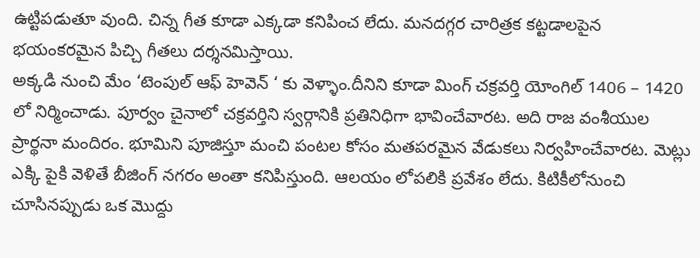ఉట్టిపడుతూ వుంది. చిన్న గీత కూడా ఎక్కడా కనిపించ లేదు. మనదగ్గర చారిత్రక కట్టడాలపైన భయంకరమైన పిచ్చి గీతలు దర్శనమిస్తాయి.
అక్కడి నుంచి మేం ‘టెంపుల్ ఆఫ్ హెవెన్ ‘ కు వెళ్ళాం.దీనిని కూడా మింగ్ చక్రవర్తి యోంగిల్ 1406 – 1420 లో నిర్మించాడు. పూర్వం చైనాలో చక్రవర్తిని స్వర్గానికి ప్రతినిధిగా భావించేవారట. అది రాజ వంశీయుల ప్రార్థనా మందిరం. భూమిని పూజిస్తూ మంచి పంటల కోసం మతపరమైన వేడుకలు నిర్వహించేవారట. మెట్లు ఎక్కి పైకి వెళితే బీజింగ్ నగరం అంతా కనిపిస్తుంది. ఆలయం లోపలికి ప్రవేశం లేదు. కిటికీలోనుంచి చూసినప్పుడు ఒక మొద్దు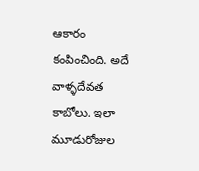ఆకారం కంపించింది. అదే వాళ్ళదేవత కాబోలు. ఇలా మూడురోజుల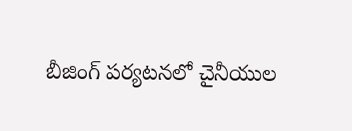బీజింగ్ పర్యటనలో చైనీయుల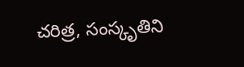చరిత్ర, సంస్కృతిని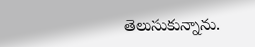తెలుసుకున్నాను.